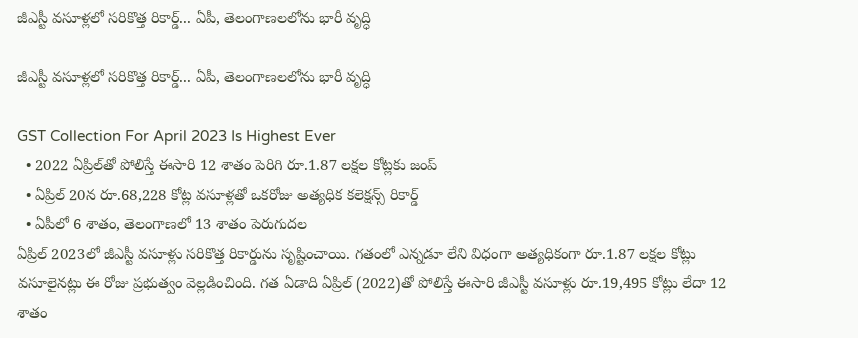జీఎస్టీ వసూళ్లలో సరికొత్త రికార్డ్... ఏపీ, తెలంగాణలలోను భారీ వృద్ధి

జీఎస్టీ వసూళ్లలో సరికొత్త రికార్డ్... ఏపీ, తెలంగాణలలోను భారీ వృద్ధి

GST Collection For April 2023 Is Highest Ever
  • 2022 ఏప్రిల్‌తో పోలిస్తే ఈసారి 12 శాతం పెరిగి రూ.1.87 లక్షల కోట్లకు జంప్
  • ఏప్రిల్ 20న రూ.68,228 కోట్ల వసూళ్లతో ఒకరోజు అత్యధిక కలెక్షన్స్ రికార్డ్
  • ఏపీలో 6 శాతం, తెలంగాణలో 13 శాతం పెరుగుదల
ఏప్రిల్ 2023లో జీఎస్టీ వసూళ్లు సరికొత్త రికార్డును సృష్టించాయి. గతంలో ఎన్నడూ లేని విధంగా అత్యధికంగా రూ.1.87 లక్షల కోట్లు వసూలైనట్లు ఈ రోజు ప్రభుత్వం వెల్లడించింది. గత ఏడాది ఏప్రిల్ (2022)తో పోలిస్తే ఈసారి జీఎస్టీ వసూళ్లు రూ.19,495 కోట్లు లేదా 12 శాతం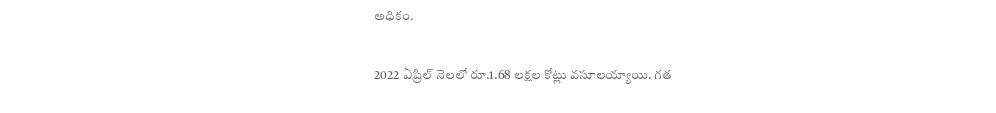అధికం.

2022 ఏప్రిల్ నెలలో రూ.1.68 లక్షల కోట్లు వసూలయ్యాయి. గత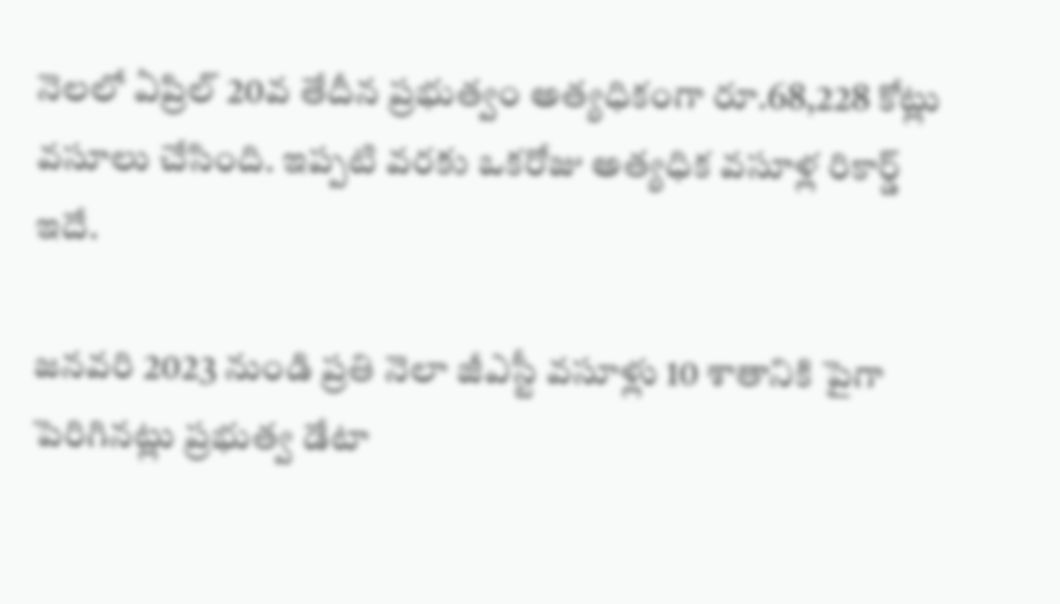నెలలో ఏప్రిల్ 20వ తేదీన ప్రభుత్వం అత్యధికంగా రూ.68,228 కోట్లు వసూలు చేసింది. ఇప్పటి వరకు ఒకరోజు అత్యధిక వసూళ్ల రికార్డ్ ఇదే.

జనవరి 2023 నుండి ప్రతి నెలా జీఎస్టీ వసూళ్లు 10 శాతానికి పైగా పెరిగినట్లు ప్రభుత్వ డేటా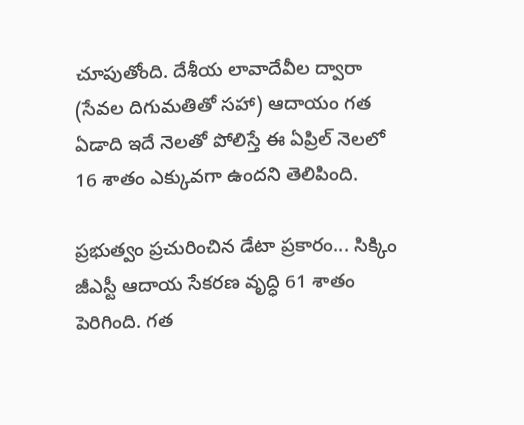చూపుతోంది. దేశీయ లావాదేవీల ద్వారా (సేవల దిగుమతితో సహా) ఆదాయం గత ఏడాది ఇదే నెలతో పోలిస్తే ఈ ఏప్రిల్ నెలలో 16 శాతం ఎక్కువగా ఉందని తెలిపింది.

ప్రభుత్వం ప్రచురించిన డేటా ప్రకారం... సిక్కిం జీఎస్టీ ఆదాయ సేకరణ వృద్ధి 61 శాతం పెరిగింది. గత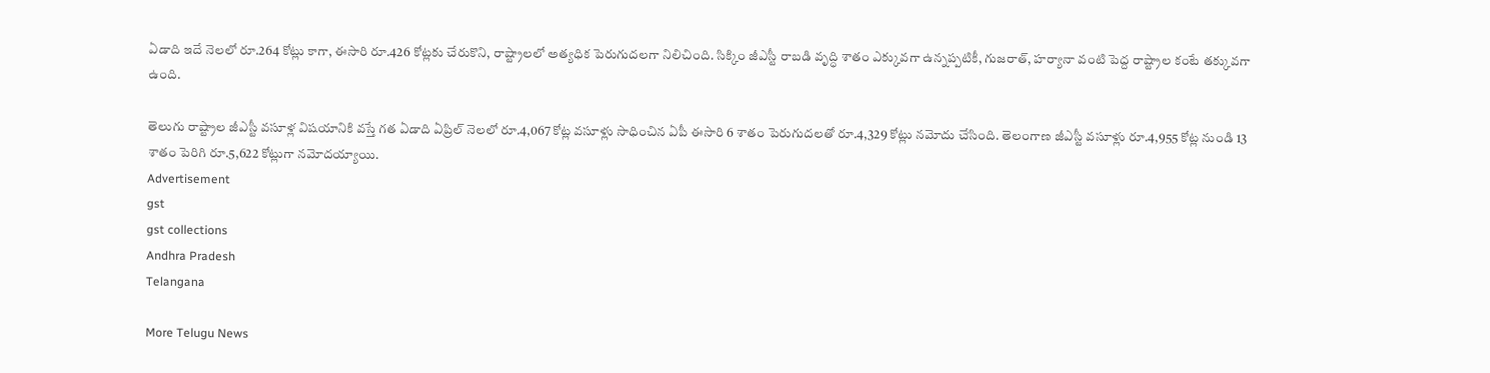ఏడాది ఇదే నెలలో రూ.264 కోట్లు కాగా, ఈసారి రూ.426 కోట్లకు చేరుకొని, రాష్ట్రాలలో అత్యధిక పెరుగుదలగా నిలిచింది. సిక్కిం జీఎస్టీ రాబడి వృద్ధి శాతం ఎక్కువగా ఉన్నప్పటికీ, గుజరాత్, హర్యానా వంటి పెద్ద రాష్ట్రాల కంటే తక్కువగా ఉంది.

తెలుగు రాష్ట్రాల జీఎస్టీ వసూళ్ల విషయానికి వస్తే గత ఏడాది ఏప్రిల్ నెలలో రూ.4,067 కోట్ల వసూళ్లు సాధించిన ఏపీ ఈసారి 6 శాతం పెరుగుదలతో రూ.4,329 కోట్లు నమోదు చేసింది. తెలంగాణ జీఎస్టీ వసూళ్లు రూ.4,955 కోట్ల నుండి 13 శాతం పెరిగి రూ.5,622 కోట్లుగా నమోదయ్యాయి.
Advertisement
gst
gst collections
Andhra Pradesh
Telangana

More Telugu News